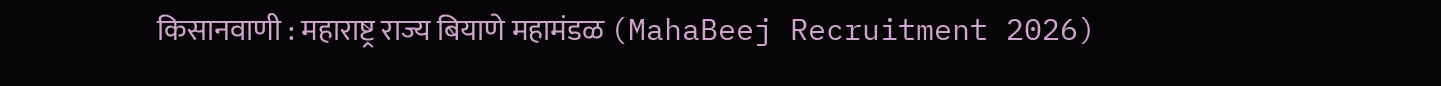किसानवाणी : महाराष्ट्र राज्य बियाणे महामंडळ (MahaBeej Recruitment 2026)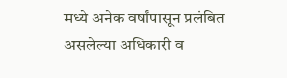मध्ये अनेक वर्षांपासून प्रलंबित असलेल्या अधिकारी व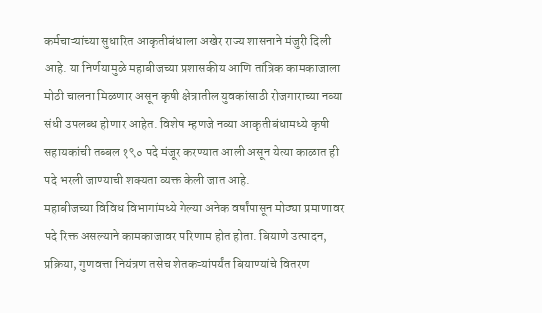कर्मचाऱ्यांच्या सुधारित आकृतीबंधाला अखेर राज्य शासनाने मंजुरी दिली आहे. या निर्णयामुळे महाबीजच्या प्रशासकीय आणि तांत्रिक कामकाजाला मोठी चालना मिळणार असून कृषी क्षेत्रातील युवकांसाठी रोजगाराच्या नव्या संधी उपलब्ध होणार आहेत. विशेष म्हणजे नव्या आकृतीबंधामध्ये कृषी सहायकांची तब्बल १९० पदे मंजूर करण्यात आली असून येत्या काळात ही पदे भरली जाण्याची शक्यता व्यक्त केली जात आहे.
महाबीजच्या विविध विभागांमध्ये गेल्या अनेक वर्षांपासून मोठ्या प्रमाणावर पदे रिक्त असल्याने कामकाजावर परिणाम होत होता. बियाणे उत्पादन, प्रक्रिया, गुणवत्ता नियंत्रण तसेच शेतकऱ्यांपर्यंत बियाण्यांचे वितरण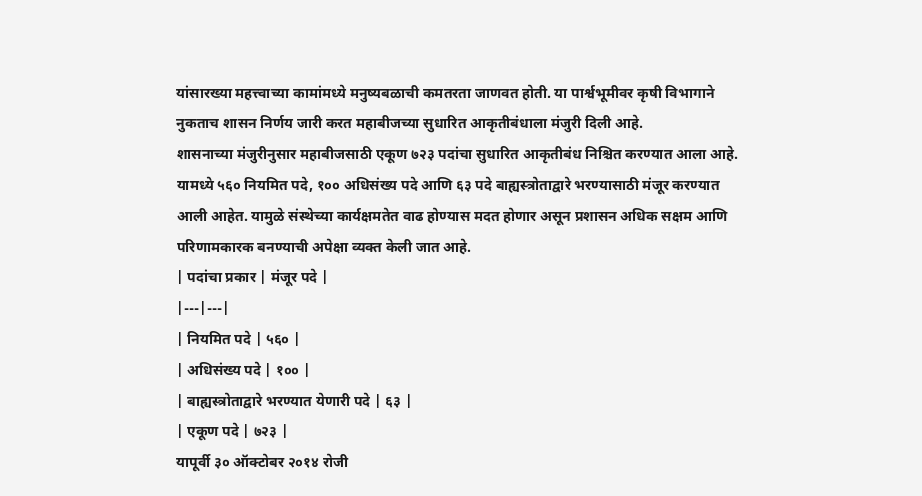यांसारख्या महत्त्वाच्या कामांमध्ये मनुष्यबळाची कमतरता जाणवत होती. या पार्श्वभूमीवर कृषी विभागाने नुकताच शासन निर्णय जारी करत महाबीजच्या सुधारित आकृतीबंधाला मंजुरी दिली आहे.
शासनाच्या मंजुरीनुसार महाबीजसाठी एकूण ७२३ पदांचा सुधारित आकृतीबंध निश्चित करण्यात आला आहे. यामध्ये ५६० नियमित पदे, १०० अधिसंख्य पदे आणि ६३ पदे बाह्यस्त्रोताद्वारे भरण्यासाठी मंजूर करण्यात आली आहेत. यामुळे संस्थेच्या कार्यक्षमतेत वाढ होण्यास मदत होणार असून प्रशासन अधिक सक्षम आणि परिणामकारक बनण्याची अपेक्षा व्यक्त केली जात आहे.
| पदांचा प्रकार | मंजूर पदे |
|---|---|
| नियमित पदे | ५६० |
| अधिसंख्य पदे | १०० |
| बाह्यस्त्रोताद्वारे भरण्यात येणारी पदे | ६३ |
| एकूण पदे | ७२३ |
यापूर्वी ३० ऑक्टोबर २०१४ रोजी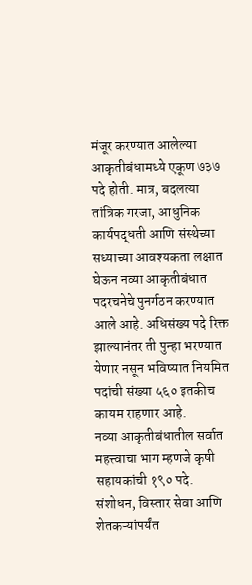मंजूर करण्यात आलेल्या आकृतीबंधामध्ये एकूण ७३७ पदे होती. मात्र, बदलत्या तांत्रिक गरजा, आधुनिक कार्यपद्धती आणि संस्थेच्या सध्याच्या आवश्यकता लक्षात घेऊन नव्या आकृतीबंधात पदरचनेचे पुनर्गठन करण्यात आले आहे. अधिसंख्य पदे रिक्त झाल्यानंतर ती पुन्हा भरण्यात येणार नसून भविष्यात नियमित पदांची संख्या ५६० इतकीच कायम राहणार आहे.
नव्या आकृतीबंधातील सर्वात महत्त्वाचा भाग म्हणजे कृषी सहायकांची १९० पदे. संशोधन, विस्तार सेवा आणि शेतकऱ्यांपर्यंत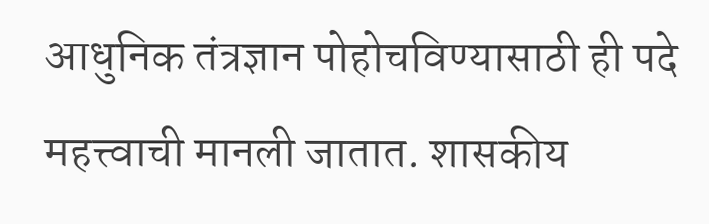आधुनिक तंत्रज्ञान पोहोचविण्यासाठी ही पदे महत्त्वाची मानली जातात. शासकीय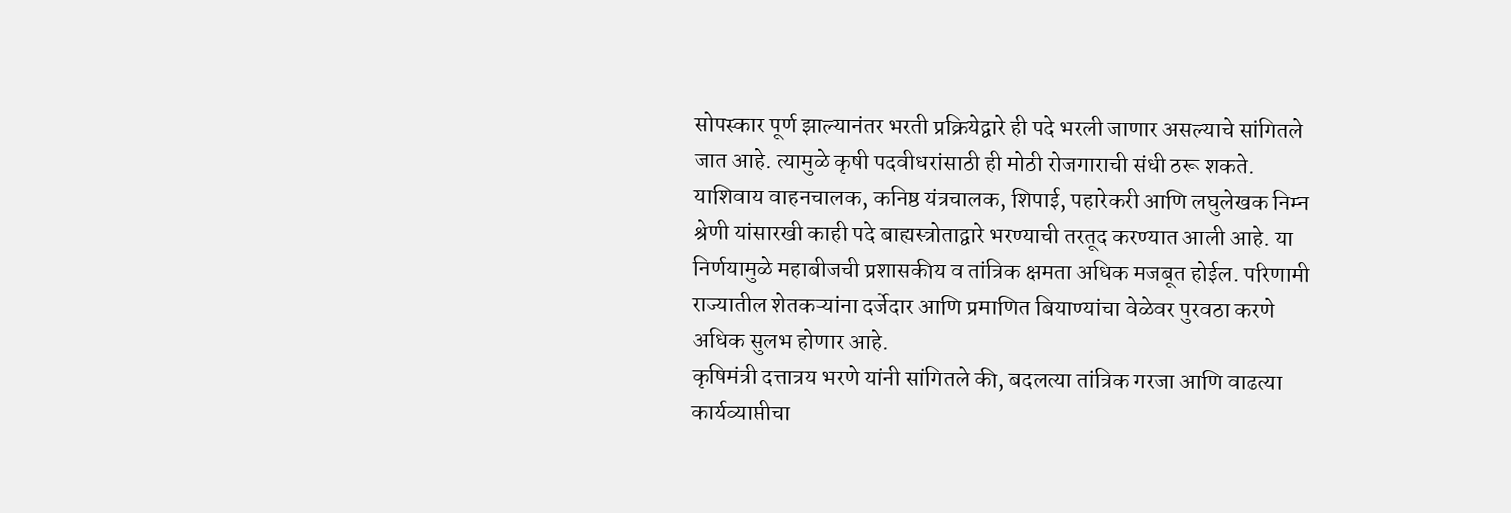सोपस्कार पूर्ण झाल्यानंतर भरती प्रक्रियेद्वारे ही पदे भरली जाणार असल्याचे सांगितले जात आहे. त्यामुळे कृषी पदवीधरांसाठी ही मोठी रोजगाराची संधी ठरू शकते.
याशिवाय वाहनचालक, कनिष्ठ यंत्रचालक, शिपाई, पहारेकरी आणि लघुलेखक निम्न श्रेणी यांसारखी काही पदे बाह्यस्त्रोताद्वारे भरण्याची तरतूद करण्यात आली आहे. या निर्णयामुळे महाबीजची प्रशासकीय व तांत्रिक क्षमता अधिक मजबूत होईल. परिणामी राज्यातील शेतकऱ्यांना दर्जेदार आणि प्रमाणित बियाण्यांचा वेळेवर पुरवठा करणे अधिक सुलभ होणार आहे.
कृषिमंत्री दत्तात्रय भरणे यांनी सांगितले की, बदलत्या तांत्रिक गरजा आणि वाढत्या कार्यव्याप्तीचा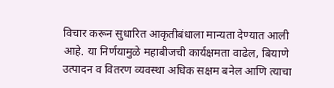विचार करून सुधारित आकृतीबंधाला मान्यता देण्यात आली आहे. या निर्णयामुळे महाबीजची कार्यक्षमता वाढेल, बियाणे उत्पादन व वितरण व्यवस्था अधिक सक्षम बनेल आणि त्याचा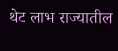थेट लाभ राज्यातील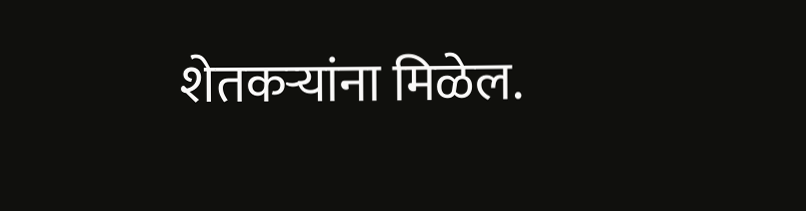शेतकऱ्यांना मिळेल.